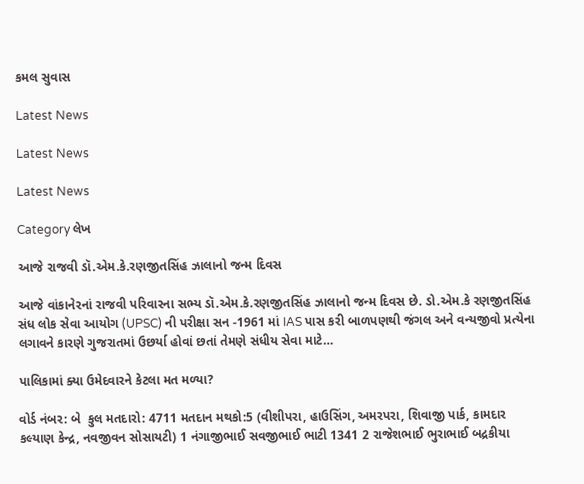કમલ સુવાસ

Latest News

Latest News

Latest News

Category લેખ

આજે રાજવી ડૉ.એમ.કે.રણજીતસિંહ ઝાલાનો જન્મ દિવસ

આજે વાંકાનેરનાં રાજવી પરિવારના સભ્ય ડૉ.એમ.કે.રણજીતસિંહ ઝાલાનો જન્મ દિવસ છે. ડો.એમ.કે રણજીતસિંહ સંધ લોક સેવા આયોગ (UPSC) ની પરીક્ષા સન -1961 માં IAS પાસ કરી બાળપણથી જંગલ અને વન્યજીવો પ્રત્યેના લગાવને કારણે ગુજરાતમાં ઉછર્યા હોવાં છતાં તેમણે સંધીય સેવા માટે…

પાલિકામાં ક્યા ઉમેદવારને કેટલા મત મળ્યા?

વોર્ડ નંબર: બે  કુલ મતદારો: 4711 મતદાન મથકો:5 (વીશીપરા, હાઉસિંગ, અમરપરા, શિવાજી પાર્ક, કામદાર કલ્યાણ કેન્દ્ર, નવજીવન સોસાયટી) 1 નંગાજીભાઈ સવજીભાઈ ભાટી 1341 2 રાજેશભાઈ ભુરાભાઈ બદ્રકીયા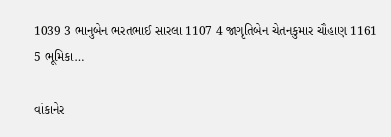1039 3 ભાનુબેન ભરતભાઈ સારલા 1107 4 જાગૃતિબેન ચેતનકુમાર ચૌહાણ 1161 5 ભૂમિકા…

વાંકાનેર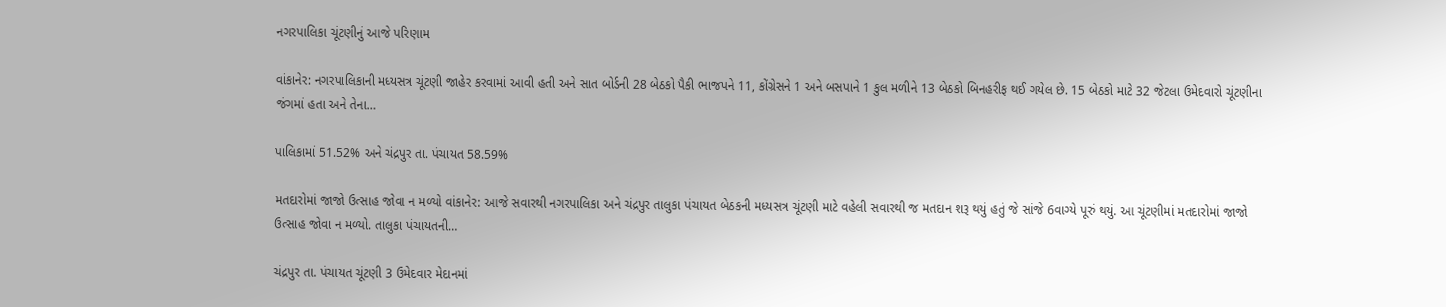નગરપાલિકા ચૂંટણીનું આજે પરિણામ

વાંકાનેર: નગરપાલિકાની મધ્યસત્ર ચૂંટણી જાહેર કરવામાં આવી હતી અને સાત બોર્ડની 28 બેઠકો પૈકી ભાજપને 11, કોંગ્રેસને 1 અને બસપાને 1 કુલ મળીને 13 બેઠકો બિનહરીફ થઈ ગયેલ છે. 15 બેઠકો માટે 32 જેટલા ઉમેદવારો ચૂંટણીના જંગમાં હતા અને તેના…

પાલિકામાં 51.52% અને ચંદ્રપુર તા. પંચાયત 58.59%

મતદારોમાં જાજો ઉત્સાહ જોવા ન મળ્યો વાંકાનેર: આજે સવારથી નગરપાલિકા અને ચંદ્રપુર તાલુકા પંચાયત બેઠકની મધ્યસત્ર ચૂંટણી માટે વહેલી સવારથી જ મતદાન શરૂ થયું હતું જે સાંજે 6વાગ્યે પૂરું થયું. આ ચૂંટણીમાં મતદારોમાં જાજો ઉત્સાહ જોવા ન મળ્યો. તાલુકા પંચાયતની…

ચંદ્રપુર તા. પંચાયત ચૂંટણી 3 ઉમેદવાર મેદાનમાં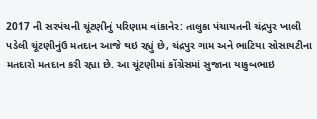2017 ની સરપંચની ચૂંટણીનું પરિણામ વાંકાનેર: તાલુકા પંચાયતની ચંદ્રપુર ખાલી પડેલી ચૂંટણીનુંઉ મતદાન આજે થઇ રહ્યું છે, ચંદ્રપુર ગામ અને ભાટિયા સોસાયટીના મતદારો મતદાન કરી રહ્યા છે. આ ચૂંટણીમાં કોંગ્રેસમાં સુજાના યાકુબભાઇ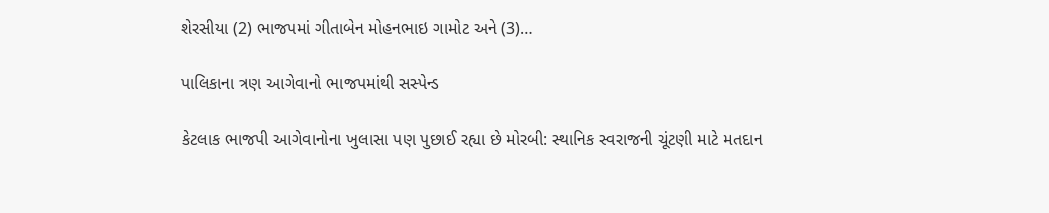શેરસીયા (2) ભાજપમાં ગીતાબેન મોહનભાઇ ગામોટ અને (3)…

પાલિકાના ત્રણ આગેવાનો ભાજપમાંથી સસ્પેન્ડ

કેટલાક ભાજપી આગેવાનોના ખુલાસા પણ પુછાઈ રહ્યા છે મોરબી: સ્થાનિક સ્વરાજની ચૂંટણી માટે મતદાન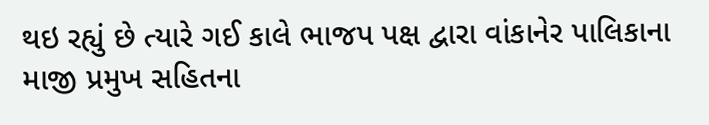થઇ રહ્યું છે ત્યારે ગઈ કાલે ભાજપ પક્ષ દ્વારા વાંકાનેર પાલિકાના માજી પ્રમુખ સહિતના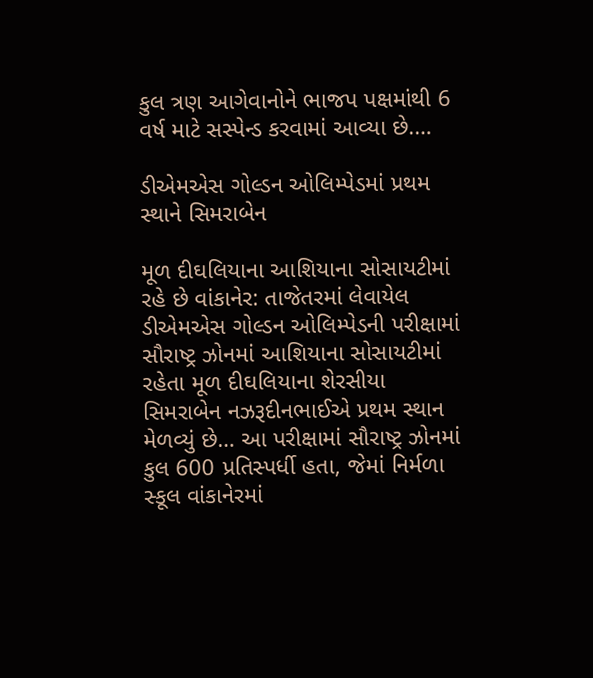કુલ ત્રણ આગેવાનોને ભાજપ પક્ષમાંથી 6 વર્ષ માટે સસ્પેન્ડ કરવામાં આવ્યા છે.…

ડીએમએસ ગોલ્ડન ઓલિમ્પેડમાં પ્રથમ સ્થાને સિમરાબેન

મૂળ દીઘલિયાના આશિયાના સોસાયટીમાં રહે છે વાંકાનેર: તાજેતરમાં લેવાયેલ ડીએમએસ ગોલ્ડન ઓલિમ્પેડની પરીક્ષામાં સૌરાષ્ટ્ર ઝોનમાં આશિયાના સોસાયટીમાં રહેતા મૂળ દીઘલિયાના શેરસીયા સિમરાબેન નઝરૂદીનભાઈએ પ્રથમ સ્થાન મેળવ્યું છે… આ પરીક્ષામાં સૌરાષ્ટ્ર ઝોનમાં કુલ 600 પ્રતિસ્પર્ધી હતા, જેમાં નિર્મળા સ્કૂલ વાંકાનેરમાં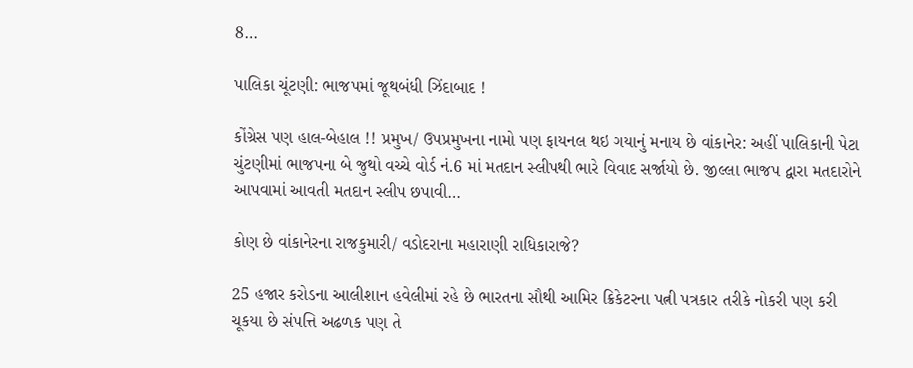8…

પાલિકા ચૂંટણી: ભાજપમાં જૂથબંધી ઝિંદાબાદ !

કોંગ્રેસ પણ હાલ-બેહાલ !! પ્રમુખ/ ઉપપ્રમુખના નામો પણ ફાયનલ થઇ ગયાનું મનાય છે વાંકાનેર: અહીં પાલિકાની પેટા ચુંટણીમાં ભાજપના બે જુથો વચ્ચે વોર્ડ નં.6 માં મતદાન સ્લીપથી ભારે વિવાદ સર્જાયો છે. જીલ્લા ભાજપ દ્વારા મતદારોને આપવામાં આવતી મતદાન સ્લીપ છપાવી…

કોણ છે વાંકાનેરના રાજકુમારી/ વડોદરાના મહારાણી રાધિકારાજે?

25 હજાર કરોડના આલીશાન હવેલીમાં રહે છે ભારતના સૌથી આમિર ક્રિકેટરના પત્ની પત્રકાર તરીકે નોકરી પણ કરી ચૂકયા છે સંપત્તિ અઢળક પણ તે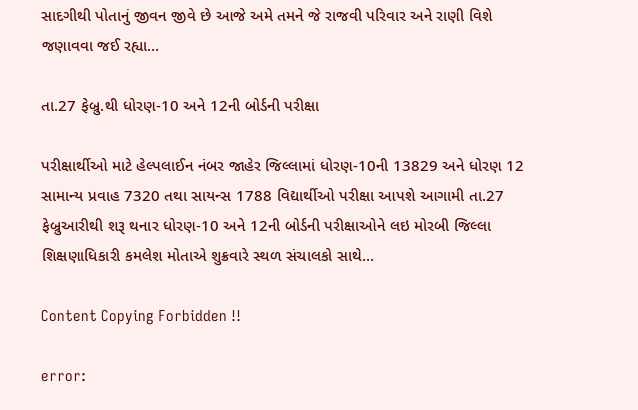સાદગીથી પોતાનું જીવન જીવે છે આજે અમે તમને જે રાજવી પરિવાર અને રાણી વિશે જણાવવા જઈ રહ્યા…

તા.27 ફેબ્રુ.થી ધોરણ-10 અને 12ની બોર્ડની પરીક્ષા

પરીક્ષાર્થીઓ માટે હેલ્પલાઈન નંબર જાહેર જિલ્લામાં ધોરણ-10ની 13829 અને ધોરણ 12 સામાન્ય પ્રવાહ 7320 તથા સાયન્સ 1788 વિદ્યાર્થીઓ પરીક્ષા આપશે આગામી તા.27 ફેબ્રુઆરીથી શરૂ થનાર ધોરણ-10 અને 12ની બોર્ડની પરીક્ષાઓને લઇ મોરબી જિલ્લા શિક્ષણાધિકારી કમલેશ મોતાએ શુક્રવારે સ્થળ સંચાલકો સાથે…

Content Copying Forbidden !!

error: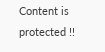Content is protected !!